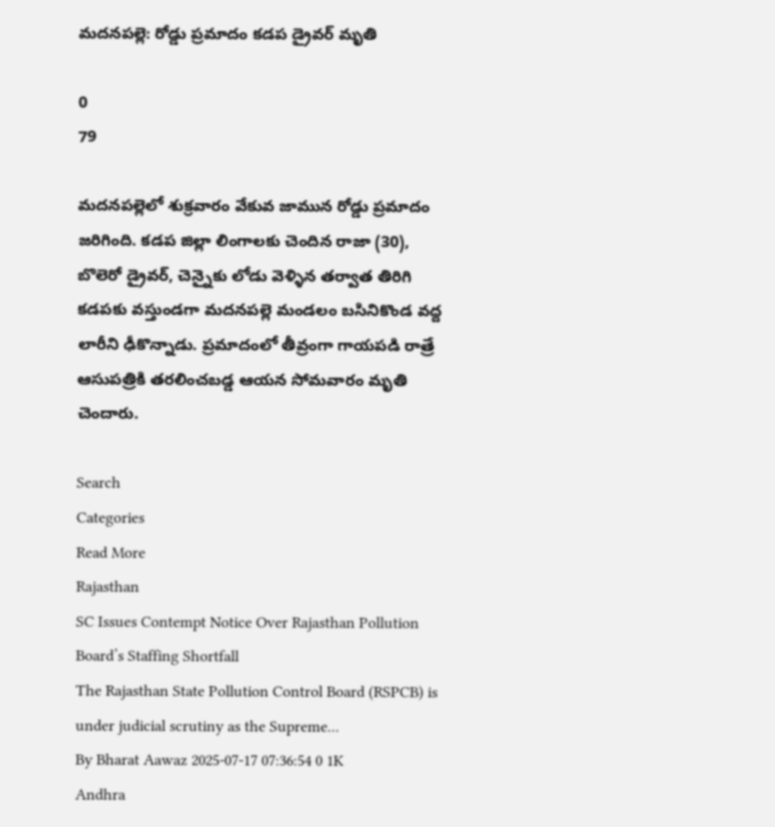మదనపల్లె: రోడ్డు ప్రమాదం కడప డ్రైవర్ మృతి

0
79

మదనపల్లెలో శుక్రవారం వేకువ జామున రోడ్డు ప్రమాదం జరిగింది. కడప జిల్లా లింగాలకు చెందిన రాజా (30), బొలెరో డ్రైవర్, చెన్నైకు లోడు వెళ్ళిన తర్వాత తిరిగి కడపకు వస్తుండగా మదనపల్లె మండలం బసినికొండ వద్ద లారీని ఢీకొన్నాడు. ప్రమాదంలో తీవ్రంగా గాయపడి రాత్రే ఆసుపత్రికి తరలించబడ్డ ఆయన సోమవారం మృతి చెందారు.

Search
Categories
Read More
Rajasthan
SC Issues Contempt Notice Over Rajasthan Pollution Board’s Staffing Shortfall
The Rajasthan State Pollution Control Board (RSPCB) is under judicial scrutiny as the Supreme...
By Bharat Aawaz 2025-07-17 07:36:54 0 1K
Andhra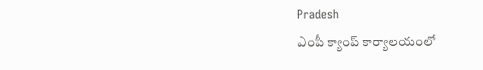Pradesh
ఎంపీ క్యాంప్ కార్యాలయంలో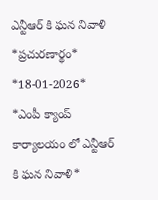ఎన్టీఆర్ కి ఘన నివాళి
*ప్రచురణార్థం* *18-01-2026*   *ఎంపీ క్యాంప్ కార్యాలయం లో ఎన్టీఆర్ కి ఘన నివాళి*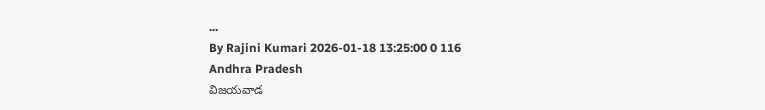...
By Rajini Kumari 2026-01-18 13:25:00 0 116
Andhra Pradesh
విజయవాడ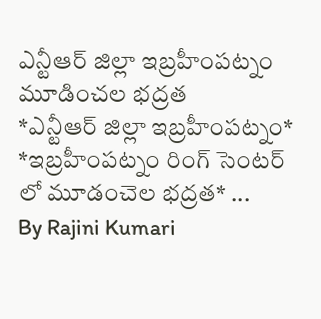ఎన్టీఆర్ జిల్లా ఇబ్రహీంపట్నం మూడించల భద్రత
*ఎన్టీఆర్ జిల్లా ఇబ్రహీంపట్నం*   *ఇబ్రహీంపట్నం రింగ్ సెంటర్ లో మూడంచెల భద్రత* ...
By Rajini Kumari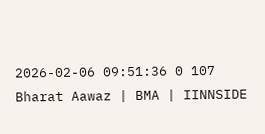2026-02-06 09:51:36 0 107
Bharat Aawaz | BMA | IINNSIDE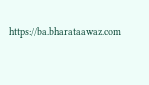https://ba.bharataawaz.com